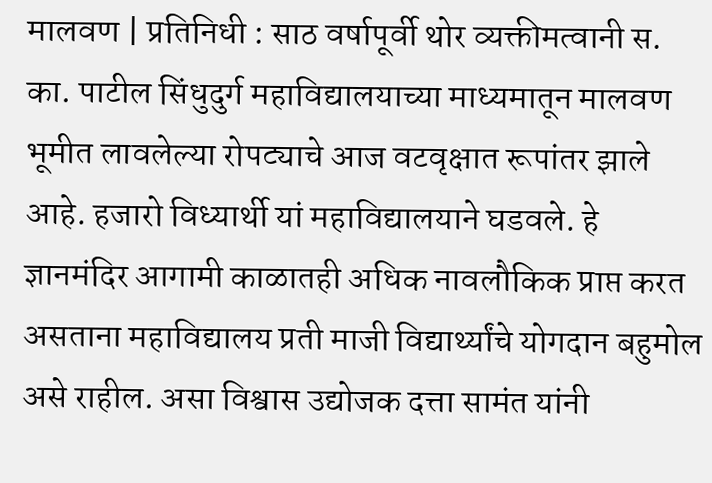मालवण | प्रतिनिधी : साठ वर्षापूर्वी थोर व्यक्तीमत्वानी स. का. पाटील सिंधुदुर्ग महाविद्यालयाच्या माध्यमातून मालवण भूमीत लावलेल्या रोपट्याचे आज वटवृक्षात रूपांतर झाले आहे. हजारो विध्यार्थी यां महाविद्यालयाने घडवले. हे ज्ञानमंदिर आगामी काळातही अधिक नावलौकिक प्राप्त करत असताना महाविद्यालय प्रती माजी विद्यार्थ्यांचे योगदान बहुमोल असे राहील. असा विश्वास उद्योजक दत्ता सामंत यांनी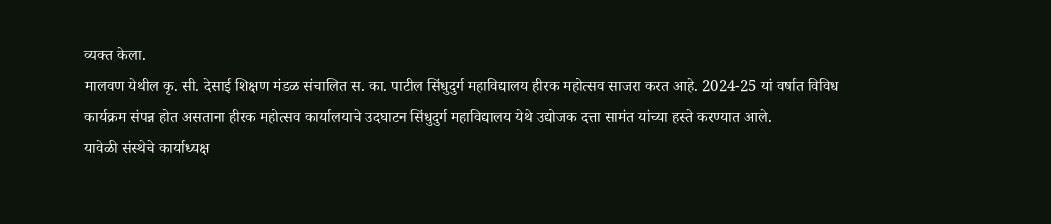व्यक्त केला.
मालवण येथील कृ. सी. देसाई शिक्षण मंडळ संचालित स. का. पाटील सिंधुदुर्ग महाविद्यालय हीरक महोत्सव साजरा करत आहे. 2024-25 यां वर्षात विविध कार्यक्रम संपन्न होत असताना हीरक महोत्सव कार्यालयाचे उदघाटन सिंधुदुर्ग महाविद्यालय येथे उद्योजक दत्ता सामंत यांच्या हस्ते करण्यात आले.
यावेळी संस्थेचे कार्याध्यक्ष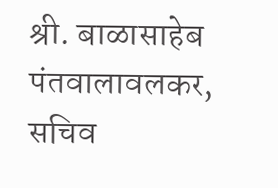श्री. बाळासाहेब पंतवालावलकर, सचिव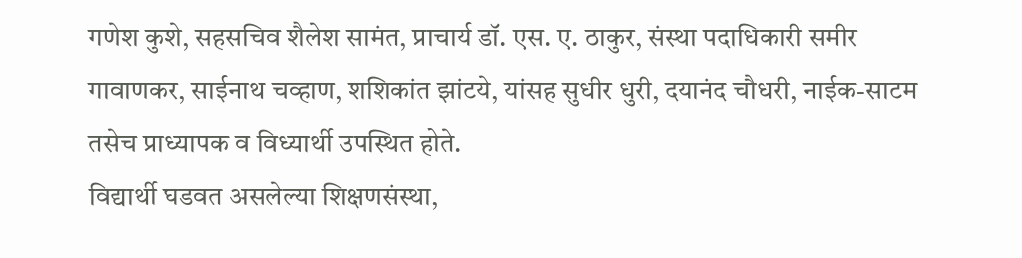गणेश कुशे, सहसचिव शैलेश सामंत, प्राचार्य डॉ. एस. ए. ठाकुर, संस्था पदाधिकारी समीर गावाणकर, साईनाथ चव्हाण, शशिकांत झांटये, यांसह सुधीर धुरी, दयानंद चौधरी, नाईक-साटम तसेच प्राध्यापक व विध्यार्थी उपस्थित होते.
विद्यार्थी घडवत असलेल्या शिक्षणसंस्था,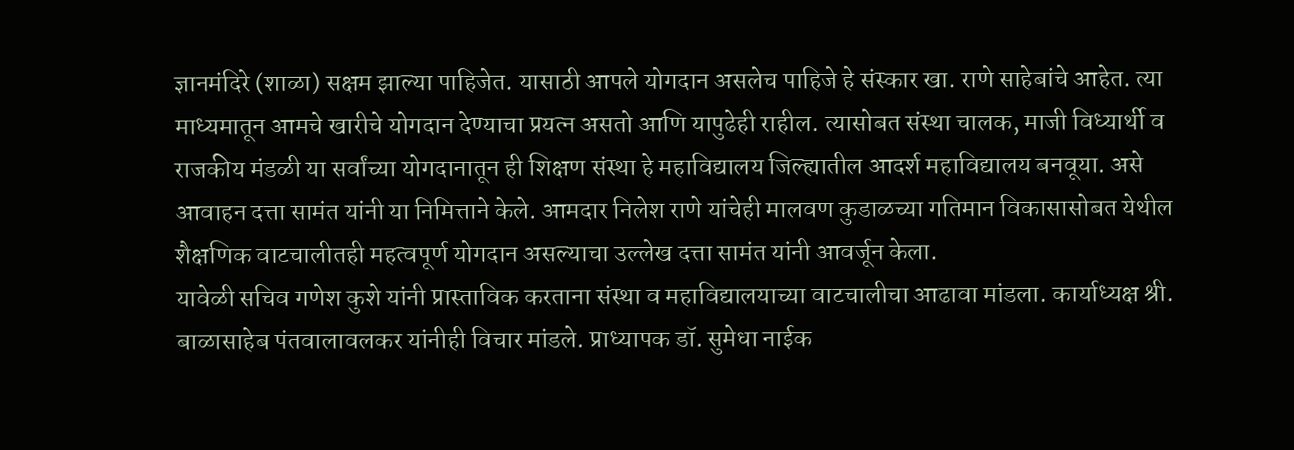ज्ञानमंदिरे (शाळा) सक्षम झाल्या पाहिजेत. यासाठी आपले योगदान असलेच पाहिजे हे संस्कार खा. राणे साहेबांचे आहेत. त्या माध्यमातून आमचे खारीचे योगदान देण्याचा प्रयत्न असतो आणि यापुढेही राहील. त्यासोबत संस्था चालक, माजी विध्यार्थी व राजकीय मंडळी या सर्वांच्या योगदानातून ही शिक्षण संस्था हे महाविद्यालय जिल्ह्यातील आदर्श महाविद्यालय बनवूया. असे आवाहन दत्ता सामंत यांनी या निमित्ताने केले. आमदार निलेश राणे यांचेही मालवण कुडाळच्या गतिमान विकासासोबत येथील शैक्षणिक वाटचालीतही महत्वपूर्ण योगदान असल्याचा उल्लेख दत्ता सामंत यांनी आवर्जून केला.
यावेळी सचिव गणेश कुशे यांनी प्रास्ताविक करताना संस्था व महाविद्यालयाच्या वाटचालीचा आढावा मांडला. कार्याध्यक्ष श्री. बाळासाहेब पंतवालावलकर यांनीही विचार मांडले. प्राध्यापक डॉ. सुमेधा नाईक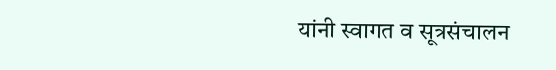यांनी स्वागत व सूत्रसंचालन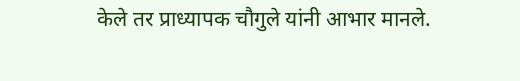केले तर प्राध्यापक चौगुले यांनी आभार मानले.